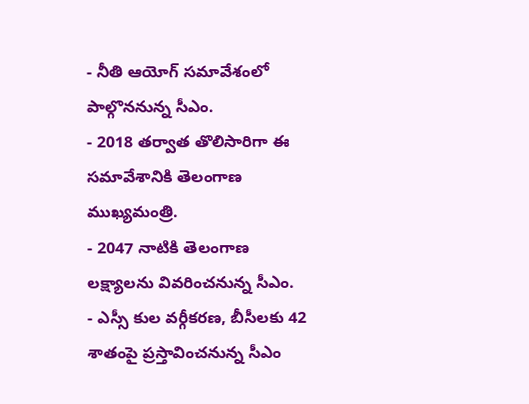- నీతి ఆయోగ్ సమావేశంలో పాల్గొననున్న సీఎం.
- 2018 తర్వాత తొలిసారిగా ఈ సమావేశానికి తెలంగాణ ముఖ్యమంత్రి.
- 2047 నాటికి తెలంగాణ లక్ష్యాలను వివరించనున్న సీఎం.
- ఎస్సీ కుల వర్గీకరణ, బీసీలకు 42 శాతంపై ప్రస్తావించనున్న సీఎం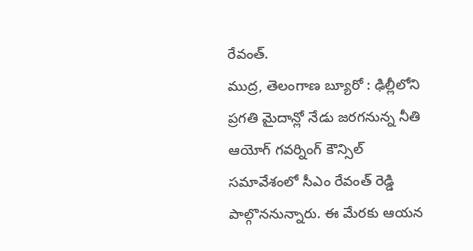రేవంత్.
ముద్ర, తెలంగాణ బ్యూరో : ఢిల్లీలోని ప్రగతి మైదాన్లో నేడు జరగనున్న నీతి ఆయోగ్ గవర్నింగ్ కౌన్సిల్ సమావేశంలో సీఎం రేవంత్ రెడ్డి పాల్గొననున్నారు. ఈ మేరకు ఆయన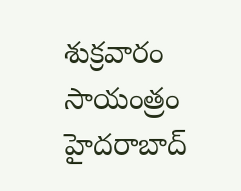శుక్రవారం సాయంత్రం హైదరాబాద్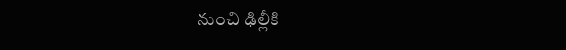నుంచి ఢిల్లీకి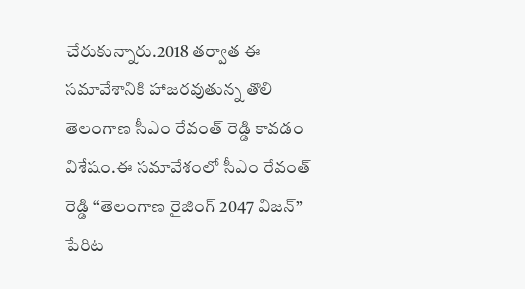చేరుకున్నారు.2018 తర్వాత ఈ సమావేశానికి హాజరవుతున్న తొలి తెలంగాణ సీఎం రేవంత్ రెడ్డి కావడం విశేషం.ఈ సమావేశంలో సీఎం రేవంత్ రెడ్డి “తెలంగాణ రైజింగ్ 2047 విజన్” పేరిట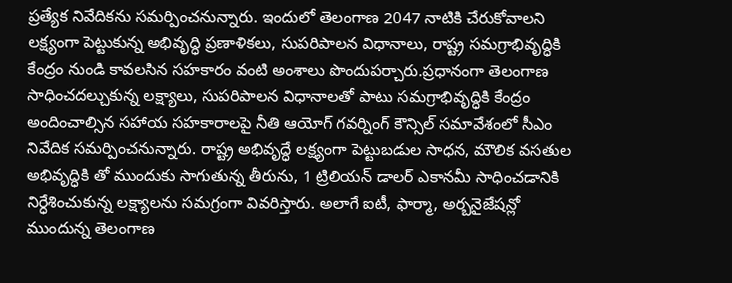ప్రత్యేక నివేదికను సమర్పించనున్నారు. ఇందులో తెలంగాణ 2047 నాటికి చేరుకోవాలని లక్ష్యంగా పెట్టుకున్న అభివృద్ధి ప్రణాళికలు, సుపరిపాలన విధానాలు, రాష్ట్ర సమగ్రాభివృద్ధికి కేంద్రం నుండి కావలసిన సహకారం వంటి అంశాలు పొందుపర్చారు.ప్రధానంగా తెలంగాణ సాధించదల్చుకున్న లక్ష్యాలు, సుపరిపాలన విధానాలతో పాటు సమగ్రాభివృద్ధికి కేంద్రం అందించాల్సిన సహాయ సహకారాలపై నీతి ఆయోగ్ గవర్నింగ్ కౌన్సిల్ సమావేశంలో సీఎం నివేదిక సమర్పించనున్నారు. రాష్ట్ర అభివృద్ధే లక్ష్యంగా పెట్టుబడుల సాధన, మౌలిక వసతుల అభివృద్ధికి తో ముందుకు సాగుతున్న తీరును, 1 ట్రిలియన్ డాలర్ ఎకానమీ సాధించడానికి నిర్ధేశించుకున్న లక్ష్యాలను సమగ్రంగా వివరిస్తారు. అలాగే ఐటీ, ఫార్మా, అర్బనైజేషన్లో ముందున్న తెలంగాణ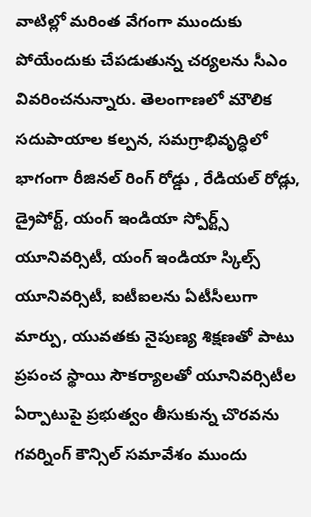వాటిల్లో మరింత వేగంగా ముందుకు పోయేందుకు చేపడుతున్న చర్యలను సీఎం వివరించనున్నారు. తెలంగాణలో మౌలిక సదుపాయాల కల్పన, సమగ్రాభివృద్ధిలో భాగంగా రీజినల్ రింగ్ రోడ్డు , రేడియల్ రోడ్లు, డ్రైపోర్ట్, యంగ్ ఇండియా స్పోర్ట్స్ యూనివర్సిటీ, యంగ్ ఇండియా స్కిల్స్ యూనివర్సిటీ, ఐటీఐలను ఏటీసీలుగా మార్పు, యువతకు నైపుణ్య శిక్షణతో పాటు ప్రపంచ స్థాయి సౌకర్యాలతో యూనివర్సిటీల ఏర్పాటుపై ప్రభుత్వం తీసుకున్న చొరవను గవర్నింగ్ కౌన్సిల్ సమావేశం ముందు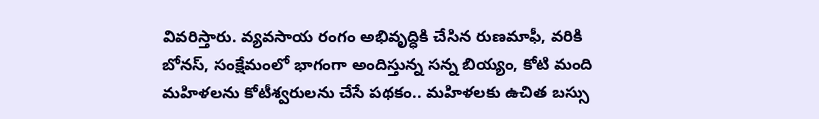వివరిస్తారు. వ్యవసాయ రంగం అభివృద్ధికి చేసిన రుణమాఫీ, వరికి బోనస్, సంక్షేమంలో భాగంగా అందిస్తున్న సన్న బియ్యం, కోటి మంది మహిళలను కోటీశ్వరులను చేసే పథకం.. మహిళలకు ఉచిత బస్సు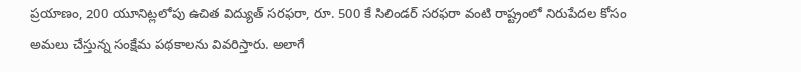ప్రయాణం, 200 యూనిట్లలోపు ఉచిత విద్యుత్ సరఫరా, రూ. 500 కే సిలిండర్ సరఫరా వంటి రాష్ట్రంలో నిరుపేదల కోసం అమలు చేస్తున్న సంక్షేమ పథకాలను వివరిస్తారు. అలాగే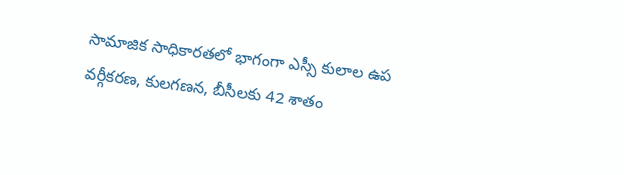సామాజిక సాధికారతలో భాగంగా ఎస్సీ కులాల ఉప వర్గీకరణ, కులగణన, బీసీలకు 42 శాతం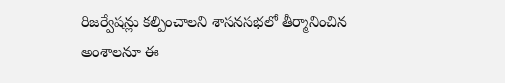రిజర్వేషన్లు కల్పించాలని శాసనసభలో తీర్మానించిన అంశాలనూ ఈ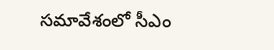సమావేశంలో సీఎం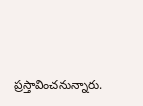ప్రస్తావించనున్నారు.